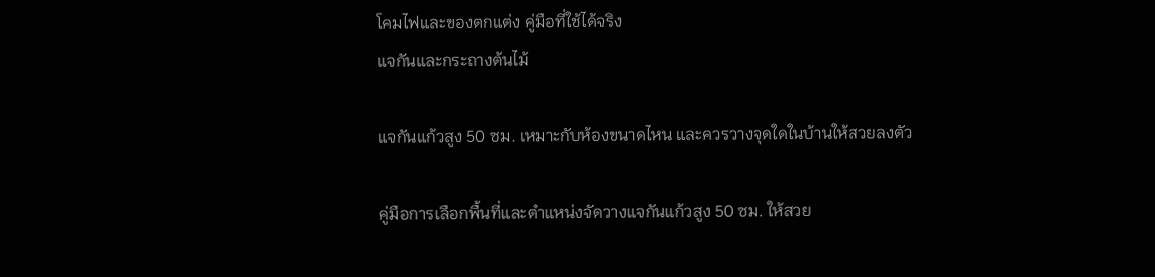โคมไฟและของตกแต่ง คู่มือที่ใช้ได้จริง
แจกันและกระถางต้นไม้

แจกันแก้วสูง 50 ซม. เหมาะกับห้องขนาดไหน และควรวางจุดใดในบ้านให้สวยลงตัว

คู่มือการเลือกพื้นที่และตำแหน่งจัดวางแจกันแก้วสูง 50 ซม. ให้สวย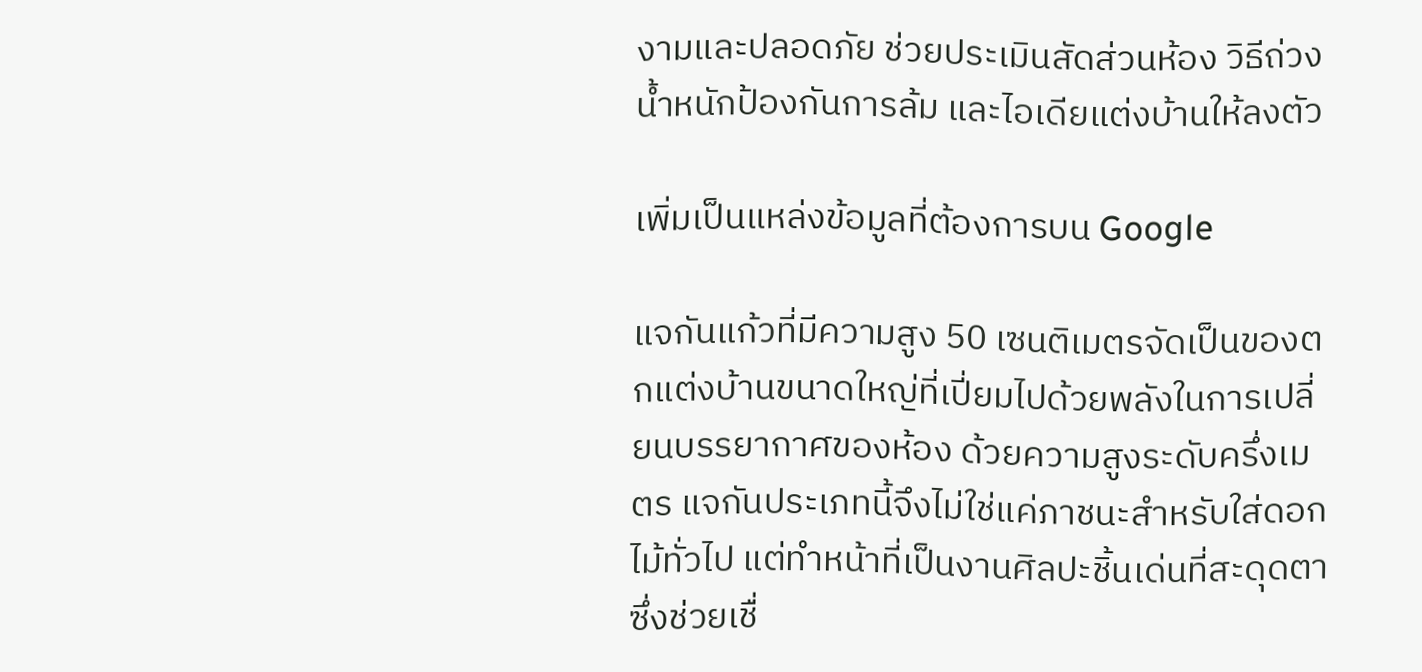งามและปลอดภัย ช่วยประเมินสัดส่วนห้อง วิธีถ่วงน้ำหนักป้องกันการล้ม และไอเดียแต่งบ้านให้ลงตัว

เพิ่มเป็นแหล่งข้อมูลที่ต้องการบน Google

แจกันแก้วที่มีความสูง 50 เซนติเมตรจัดเป็นของตกแต่งบ้านขนาดใหญ่ที่เปี่ยมไปด้วยพลังในการเปลี่ยนบรรยากาศของห้อง ด้วยความสูงระดับครึ่งเมตร แจกันประเภทนี้จึงไม่ใช่แค่ภาชนะสำหรับใส่ดอกไม้ทั่วไป แต่ทำหน้าที่เป็นงานศิลปะชิ้นเด่นที่สะดุดตา ซึ่งช่วยเชื่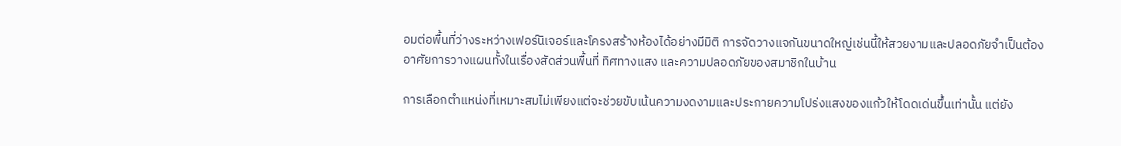อมต่อพื้นที่ว่างระหว่างเฟอร์นิเจอร์และโครงสร้างห้องได้อย่างมีมิติ การจัดวางแจกันขนาดใหญ่เช่นนี้ให้สวยงามและปลอดภัยจำเป็นต้องอาศัยการวางแผนทั้งในเรื่องสัดส่วนพื้นที่ ทิศทางแสง และความปลอดภัยของสมาชิกในบ้าน

การเลือกตำแหน่งที่เหมาะสมไม่เพียงแต่จะช่วยขับเน้นความงดงามและประกายความโปร่งแสงของแก้วให้โดดเด่นขึ้นเท่านั้น แต่ยัง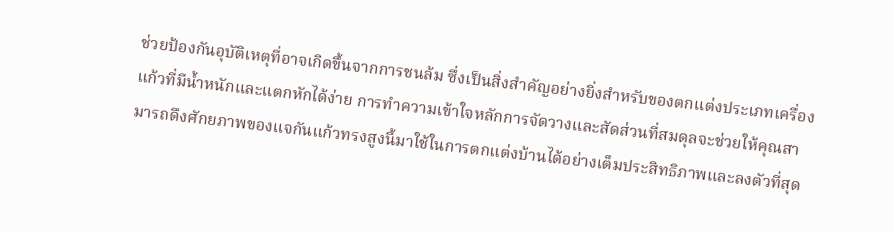ช่วยป้องกันอุบัติเหตุที่อาจเกิดขึ้นจากการชนล้ม ซึ่งเป็นสิ่งสำคัญอย่างยิ่งสำหรับของตกแต่งประเภทเครื่องแก้วที่มีน้ำหนักและแตกหักได้ง่าย การทำความเข้าใจหลักการจัดวางและสัดส่วนที่สมดุลจะช่วยให้คุณสามารถดึงศักยภาพของแจกันแก้วทรงสูงนี้มาใช้ในการตกแต่งบ้านได้อย่างเต็มประสิทธิภาพและลงตัวที่สุด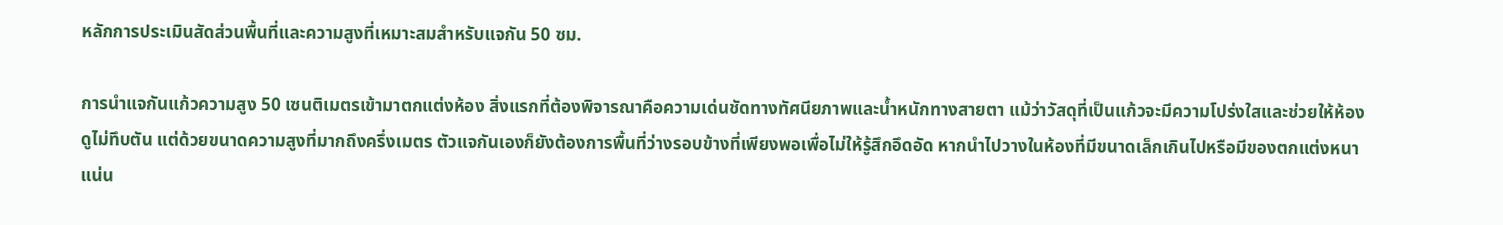หลักการประเมินสัดส่วนพื้นที่และความสูงที่เหมาะสมสำหรับแจกัน 50 ซม.

การนำแจกันแก้วความสูง 50 เซนติเมตรเข้ามาตกแต่งห้อง สิ่งแรกที่ต้องพิจารณาคือความเด่นชัดทางทัศนียภาพและน้ำหนักทางสายตา แม้ว่าวัสดุที่เป็นแก้วจะมีความโปร่งใสและช่วยให้ห้องดูไม่ทึบตัน แต่ด้วยขนาดความสูงที่มากถึงครึ่งเมตร ตัวแจกันเองก็ยังต้องการพื้นที่ว่างรอบข้างที่เพียงพอเพื่อไม่ให้รู้สึกอึดอัด หากนำไปวางในห้องที่มีขนาดเล็กเกินไปหรือมีของตกแต่งหนาแน่น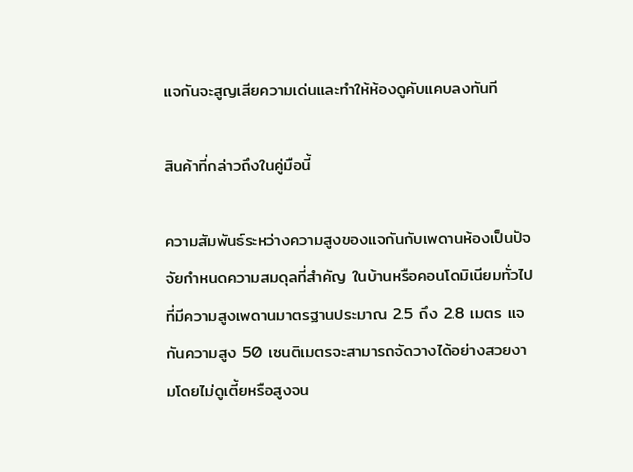แจกันจะสูญเสียความเด่นและทำให้ห้องดูคับแคบลงทันที

สินค้าที่กล่าวถึงในคู่มือนี้

ความสัมพันธ์ระหว่างความสูงของแจกันกับเพดานห้องเป็นปัจจัยกำหนดความสมดุลที่สำคัญ ในบ้านหรือคอนโดมิเนียมทั่วไปที่มีความสูงเพดานมาตรฐานประมาณ 2.5 ถึง 2.8 เมตร แจกันความสูง 50 เซนติเมตรจะสามารถจัดวางได้อย่างสวยงามโดยไม่ดูเตี้ยหรือสูงจน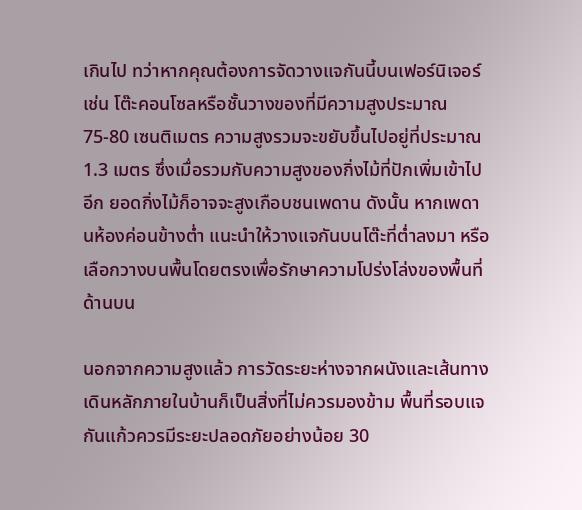เกินไป ทว่าหากคุณต้องการจัดวางแจกันนี้บนเฟอร์นิเจอร์ เช่น โต๊ะคอนโซลหรือชั้นวางของที่มีความสูงประมาณ 75-80 เซนติเมตร ความสูงรวมจะขยับขึ้นไปอยู่ที่ประมาณ 1.3 เมตร ซึ่งเมื่อรวมกับความสูงของกิ่งไม้ที่ปักเพิ่มเข้าไปอีก ยอดกิ่งไม้ก็อาจจะสูงเกือบชนเพดาน ดังนั้น หากเพดานห้องค่อนข้างต่ำ แนะนำให้วางแจกันบนโต๊ะที่ต่ำลงมา หรือเลือกวางบนพื้นโดยตรงเพื่อรักษาความโปร่งโล่งของพื้นที่ด้านบน

นอกจากความสูงแล้ว การวัดระยะห่างจากผนังและเส้นทางเดินหลักภายในบ้านก็เป็นสิ่งที่ไม่ควรมองข้าม พื้นที่รอบแจกันแก้วควรมีระยะปลอดภัยอย่างน้อย 30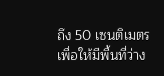ถึง 50 เซนติเมตร เพื่อให้มีพื้นที่ว่าง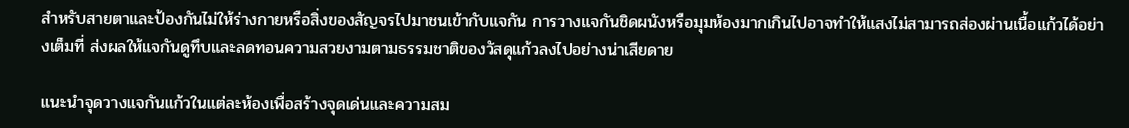สำหรับสายตาและป้องกันไม่ให้ร่างกายหรือสิ่งของสัญจรไปมาชนเข้ากับแจกัน การวางแจกันชิดผนังหรือมุมห้องมากเกินไปอาจทำให้แสงไม่สามารถส่องผ่านเนื้อแก้วได้อย่างเต็มที่ ส่งผลให้แจกันดูทึบและลดทอนความสวยงามตามธรรมชาติของวัสดุแก้วลงไปอย่างน่าเสียดาย

แนะนำจุดวางแจกันแก้วในแต่ละห้องเพื่อสร้างจุดเด่นและความสม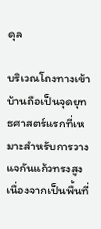ดุล

บริเวณโถงทางเข้าบ้านถือเป็นจุดยุทธศาสตร์แรกที่เหมาะสำหรับการวางแจกันแก้วทรงสูง เนื่องจากเป็นพื้นที่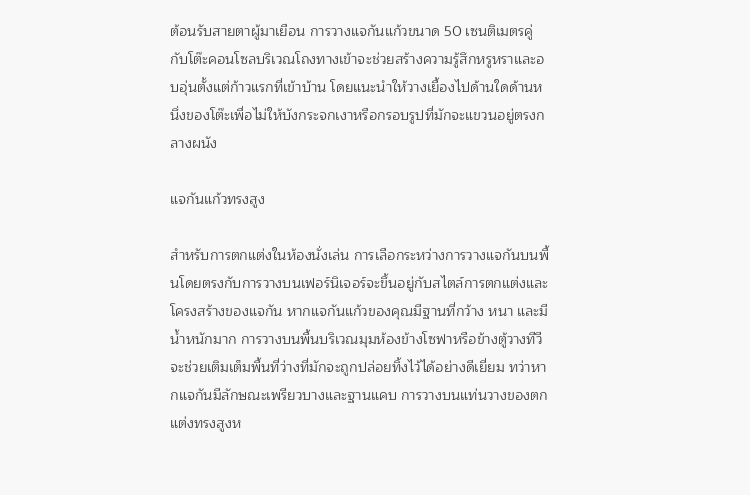ต้อนรับสายตาผู้มาเยือน การวางแจกันแก้วขนาด 50 เซนติเมตรคู่กับโต๊ะคอนโซลบริเวณโถงทางเข้าจะช่วยสร้างความรู้สึกหรูหราและอบอุ่นตั้งแต่ก้าวแรกที่เข้าบ้าน โดยแนะนำให้วางเยื้องไปด้านใดด้านหนึ่งของโต๊ะเพื่อไม่ให้บังกระจกเงาหรือกรอบรูปที่มักจะแขวนอยู่ตรงกลางผนัง

แจกันแก้วทรงสูง

สำหรับการตกแต่งในห้องนั่งเล่น การเลือกระหว่างการวางแจกันบนพื้นโดยตรงกับการวางบนเฟอร์นิเจอร์จะขึ้นอยู่กับสไตล์การตกแต่งและโครงสร้างของแจกัน หากแจกันแก้วของคุณมีฐานที่กว้าง หนา และมีน้ำหนักมาก การวางบนพื้นบริเวณมุมห้องข้างโซฟาหรือข้างตู้วางทีวีจะช่วยเติมเต็มพื้นที่ว่างที่มักจะถูกปล่อยทิ้งไว้ได้อย่างดีเยี่ยม ทว่าหากแจกันมีลักษณะเพรียวบางและฐานแคบ การวางบนแท่นวางของตกแต่งทรงสูงห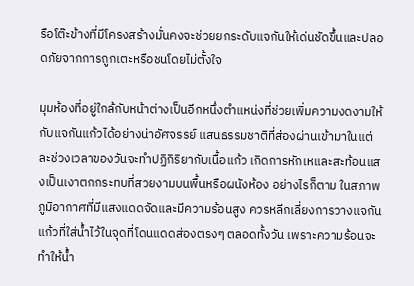รือโต๊ะข้างที่มีโครงสร้างมั่นคงจะช่วยยกระดับแจกันให้เด่นชัดขึ้นและปลอดภัยจากการถูกเตะหรือชนโดยไม่ตั้งใจ

มุมห้องที่อยู่ใกล้กับหน้าต่างเป็นอีกหนึ่งตำแหน่งที่ช่วยเพิ่มความงดงามให้กับแจกันแก้วได้อย่างน่าอัศจรรย์ แสนธรรมชาติที่ส่องผ่านเข้ามาในแต่ละช่วงเวลาของวันจะทำปฏิกิริยากับเนื้อแก้ว เกิดการหักเหและสะท้อนแสงเป็นเงาตกกระทบที่สวยงามบนพื้นหรือผนังห้อง อย่างไรก็ตาม ในสภาพภูมิอากาศที่มีแสงแดดจัดและมีความร้อนสูง ควรหลีกเลี่ยงการวางแจกันแก้วที่ใส่น้ำไว้ในจุดที่โดนแดดส่องตรงๆ ตลอดทั้งวัน เพราะความร้อนจะทำให้น้ำ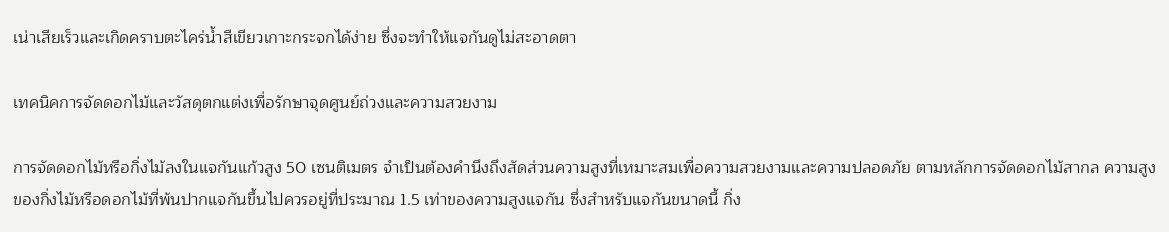เน่าเสียเร็วและเกิดคราบตะไคร่น้ำสีเขียวเกาะกระจกได้ง่าย ซึ่งจะทำให้แจกันดูไม่สะอาดตา

เทคนิคการจัดดอกไม้และวัสดุตกแต่งเพื่อรักษาจุดศูนย์ถ่วงและความสวยงาม

การจัดดอกไม้หรือกิ่งไม้ลงในแจกันแก้วสูง 50 เซนติเมตร จำเป็นต้องคำนึงถึงสัดส่วนความสูงที่เหมาะสมเพื่อความสวยงามและความปลอดภัย ตามหลักการจัดดอกไม้สากล ความสูงของกิ่งไม้หรือดอกไม้ที่พ้นปากแจกันขึ้นไปควรอยู่ที่ประมาณ 1.5 เท่าของความสูงแจกัน ซึ่งสำหรับแจกันขนาดนี้ กิ่ง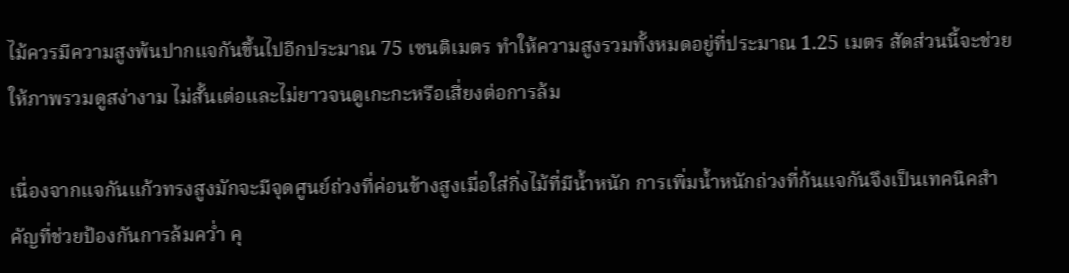ไม้ควรมีความสูงพ้นปากแจกันขึ้นไปอีกประมาณ 75 เซนติเมตร ทำให้ความสูงรวมทั้งหมดอยู่ที่ประมาณ 1.25 เมตร สัดส่วนนี้จะช่วยให้ภาพรวมดูสง่างาม ไม่สั้นเต่อและไม่ยาวจนดูเกะกะหรือเสี่ยงต่อการล้ม

เนื่องจากแจกันแก้วทรงสูงมักจะมีจุดศูนย์ถ่วงที่ค่อนข้างสูงเมื่อใส่กิ่งไม้ที่มีน้ำหนัก การเพิ่มน้ำหนักถ่วงที่ก้นแจกันจึงเป็นเทคนิคสำคัญที่ช่วยป้องกันการล้มคว่ำ คุ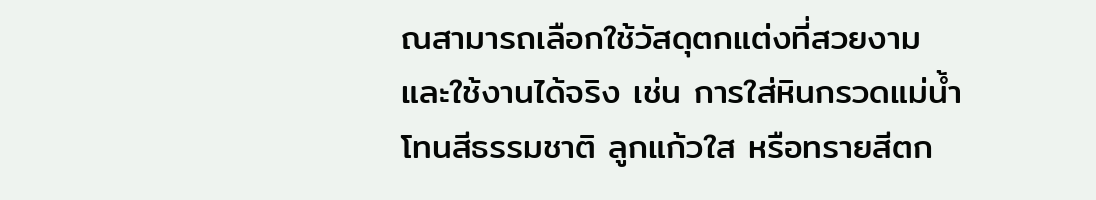ณสามารถเลือกใช้วัสดุตกแต่งที่สวยงามและใช้งานได้จริง เช่น การใส่หินกรวดแม่น้ำโทนสีธรรมชาติ ลูกแก้วใส หรือทรายสีตก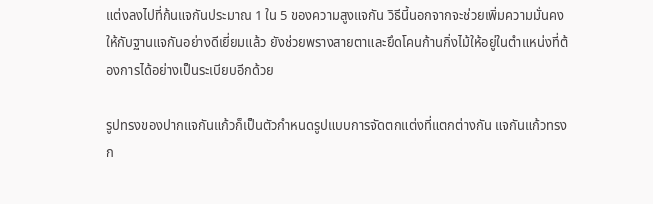แต่งลงไปที่ก้นแจกันประมาณ 1 ใน 5 ของความสูงแจกัน วิธีนี้นอกจากจะช่วยเพิ่มความมั่นคงให้กับฐานแจกันอย่างดีเยี่ยมแล้ว ยังช่วยพรางสายตาและยึดโคนก้านกิ่งไม้ให้อยู่ในตำแหน่งที่ต้องการได้อย่างเป็นระเบียบอีกด้วย

รูปทรงของปากแจกันแก้วก็เป็นตัวกำหนดรูปแบบการจัดตกแต่งที่แตกต่างกัน แจกันแก้วทรงก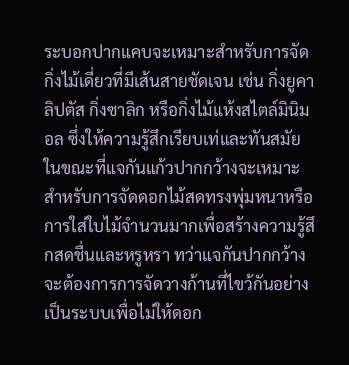ระบอกปากแคบจะเหมาะสำหรับการจัดกิ่งไม้เดี่ยวที่มีเส้นสายชัดเจน เช่น กิ่งยูคาลิปตัส กิ่งซาลิก หรือกิ่งไม้แห้งสไตล์มินิมอล ซึ่งให้ความรู้สึกเรียบเท่และทันสมัย ในขณะที่แจกันแก้วปากกว้างจะเหมาะสำหรับการจัดดอกไม้สดทรงพุ่มหนาหรือการใส่ใบไม้จำนวนมากเพื่อสร้างความรู้สึกสดชื่นและหรูหรา ทว่าแจกันปากกว้างจะต้องการการจัดวางก้านที่ไขว้กันอย่างเป็นระบบเพื่อไม่ให้ดอก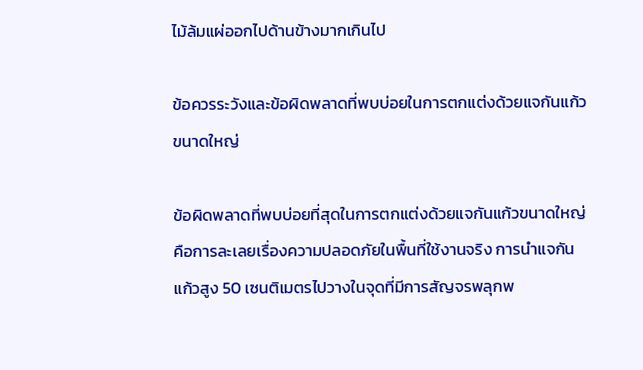ไม้ล้มแผ่ออกไปด้านข้างมากเกินไป

ข้อควรระวังและข้อผิดพลาดที่พบบ่อยในการตกแต่งด้วยแจกันแก้วขนาดใหญ่

ข้อผิดพลาดที่พบบ่อยที่สุดในการตกแต่งด้วยแจกันแก้วขนาดใหญ่คือการละเลยเรื่องความปลอดภัยในพื้นที่ใช้งานจริง การนำแจกันแก้วสูง 50 เซนติเมตรไปวางในจุดที่มีการสัญจรพลุกพ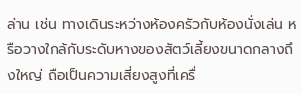ล่าน เช่น ทางเดินระหว่างห้องครัวกับห้องนั่งเล่น หรือวางใกล้กับระดับหางของสัตว์เลี้ยงขนาดกลางถึงใหญ่ ถือเป็นความเสี่ยงสูงที่เครื่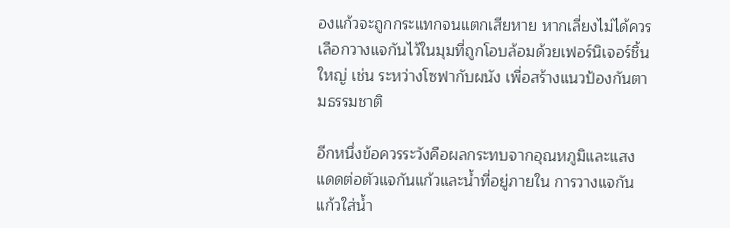องแก้วจะถูกกระแทกจนแตกเสียหาย หากเลี่ยงไม่ได้ควรเลือกวางแจกันไว้ในมุมที่ถูกโอบล้อมด้วยเฟอร์นิเจอร์ชิ้นใหญ่ เช่น ระหว่างโซฟากับผนัง เพื่อสร้างแนวป้องกันตามธรรมชาติ

อีกหนึ่งข้อควรระวังคือผลกระทบจากอุณหภูมิและแสงแดดต่อตัวแจกันแก้วและน้ำที่อยู่ภายใน การวางแจกันแก้วใส่น้ำ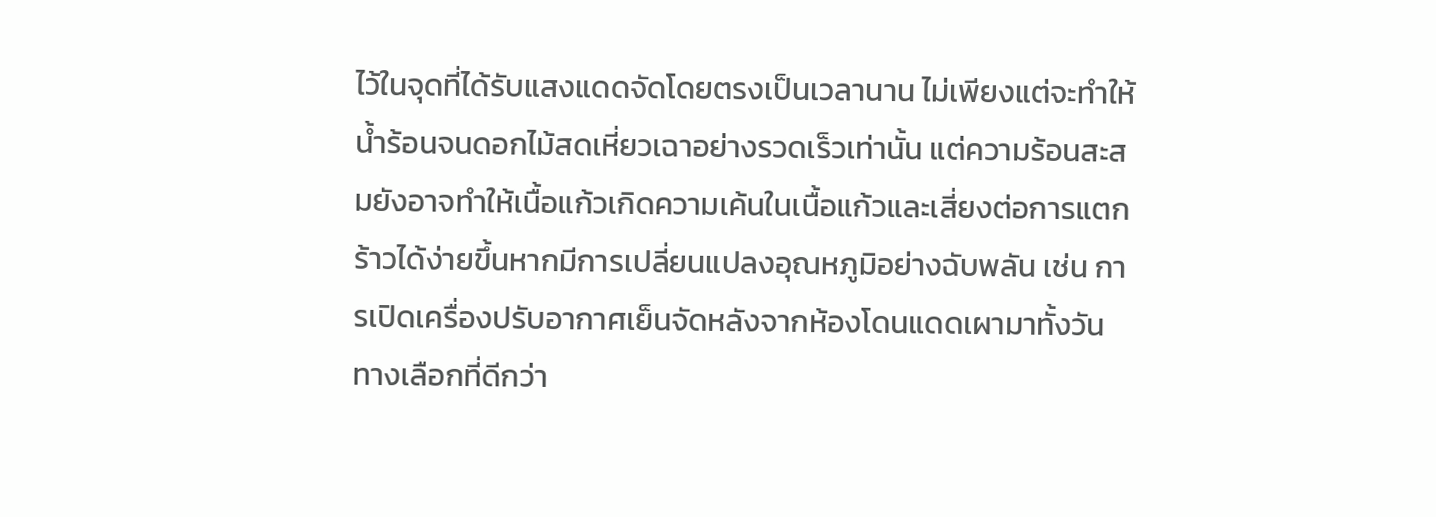ไว้ในจุดที่ได้รับแสงแดดจัดโดยตรงเป็นเวลานาน ไม่เพียงแต่จะทำให้น้ำร้อนจนดอกไม้สดเหี่ยวเฉาอย่างรวดเร็วเท่านั้น แต่ความร้อนสะสมยังอาจทำให้เนื้อแก้วเกิดความเค้นในเนื้อแก้วและเสี่ยงต่อการแตกร้าวได้ง่ายขึ้นหากมีการเปลี่ยนแปลงอุณหภูมิอย่างฉับพลัน เช่น การเปิดเครื่องปรับอากาศเย็นจัดหลังจากห้องโดนแดดเผามาทั้งวัน ทางเลือกที่ดีกว่า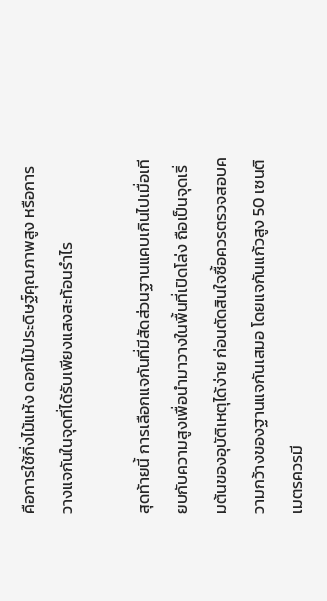คือการใช้กิ่งไม้แห้ง ดอกไม้ประดิษฐ์คุณภาพสูง หรือการวางแจกันในจุดที่ได้รับเพียงแสงสะท้อนรำไร

สุดท้ายนี้ การเลือกแจกันที่มีสัดส่วนฐานแคบเกินไปเมื่อเทียบกับความสูงเพื่อนำมาวางในพื้นที่เปิดโล่ง ถือเป็นจุดเริ่มต้นของอุบัติเหตุได้ง่าย ก่อนตัดสินใจซื้อควรตรวจสอบความกว้างของฐานแจกันเสมอ โดยแจกันแก้วสูง 50 เซนติเมตรควรมี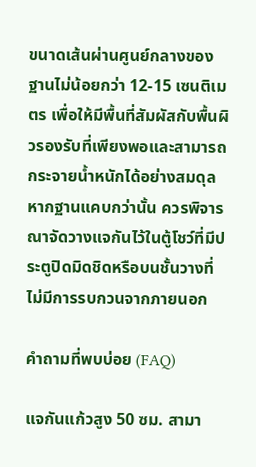ขนาดเส้นผ่านศูนย์กลางของฐานไม่น้อยกว่า 12-15 เซนติเมตร เพื่อให้มีพื้นที่สัมผัสกับพื้นผิวรองรับที่เพียงพอและสามารถกระจายน้ำหนักได้อย่างสมดุล หากฐานแคบกว่านั้น ควรพิจารณาจัดวางแจกันไว้ในตู้โชว์ที่มีประตูปิดมิดชิดหรือบนชั้นวางที่ไม่มีการรบกวนจากภายนอก

คำถามที่พบบ่อย (FAQ)

แจกันแก้วสูง 50 ซม. สามา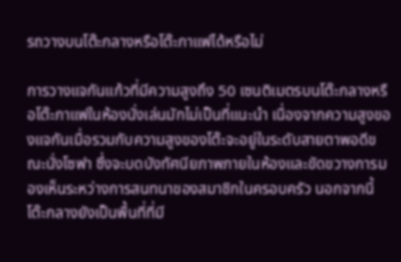รถวางบนโต๊ะกลางหรือโต๊ะกาแฟได้หรือไม่

การวางแจกันแก้วที่มีความสูงถึง 50 เซนติเมตรบนโต๊ะกลางหรือโต๊ะกาแฟในห้องนั่งเล่นมักไม่เป็นที่แนะนำ เนื่องจากความสูงของแจกันเมื่อรวมกับความสูงของโต๊ะจะอยู่ในระดับสายตาพอดีขณะนั่งโซฟา ซึ่งจะบดบังทัศนียภาพภายในห้องและขัดขวางการมองเห็นระหว่างการสนทนาของสมาชิกในครอบครัว นอกจากนี้ โต๊ะกลางยังเป็นพื้นที่ที่มี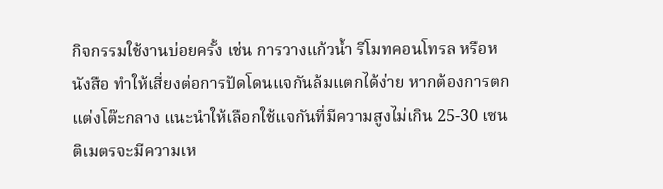กิจกรรมใช้งานบ่อยครั้ง เช่น การวางแก้วน้ำ รีโมทคอนโทรล หรือหนังสือ ทำให้เสี่ยงต่อการปัดโดนแจกันล้มแตกได้ง่าย หากต้องการตกแต่งโต๊ะกลาง แนะนำให้เลือกใช้แจกันที่มีความสูงไม่เกิน 25-30 เซนติเมตรจะมีความเห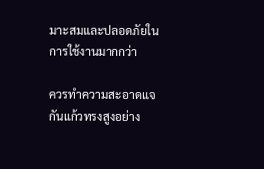มาะสมและปลอดภัยในการใช้งานมากกว่า

ควรทำความสะอาดแจกันแก้วทรงสูงอย่าง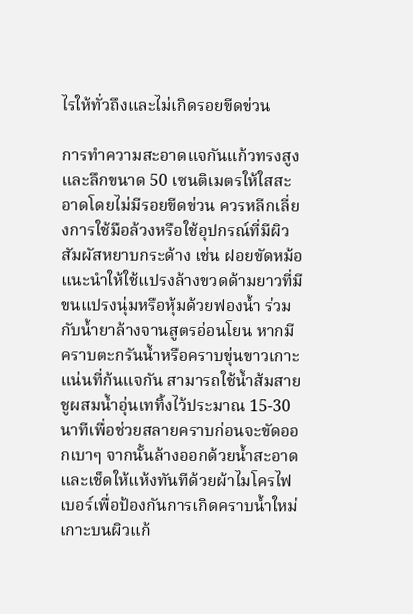ไรให้ทั่วถึงและไม่เกิดรอยขีดข่วน

การทำความสะอาดแจกันแก้วทรงสูงและลึกขนาด 50 เซนติเมตรให้ใสสะอาดโดยไม่มีรอยขีดข่วน ควรหลีกเลี่ยงการใช้มือล้วงหรือใช้อุปกรณ์ที่มีผิวสัมผัสหยาบกระด้าง เช่น ฝอยขัดหม้อ แนะนำให้ใช้แปรงล้างขวดด้ามยาวที่มีขนแปรงนุ่มหรือหุ้มด้วยฟองน้ำ ร่วมกับน้ำยาล้างจานสูตรอ่อนโยน หากมีคราบตะกรันน้ำหรือคราบขุ่นขาวเกาะแน่นที่ก้นแจกัน สามารถใช้น้ำส้มสายชูผสมน้ำอุ่นเททิ้งไว้ประมาณ 15-30 นาทีเพื่อช่วยสลายคราบก่อนจะขัดออกเบาๆ จากนั้นล้างออกด้วยน้ำสะอาดและเช็ดให้แห้งทันทีด้วยผ้าไมโครไฟเบอร์เพื่อป้องกันการเกิดคราบน้ำใหม่เกาะบนผิวแก้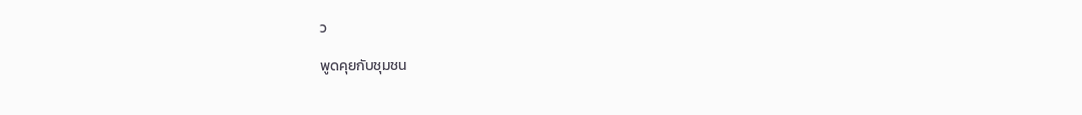ว

พูดคุยกับชุมชน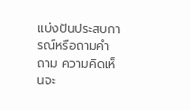แบ่งปันประสบการณ์หรือถามคำถาม ความคิดเห็นจะ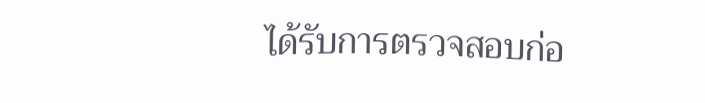ได้รับการตรวจสอบก่อ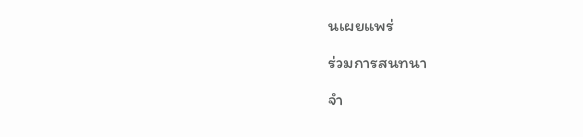นเผยแพร่

ร่วมการสนทนา

จำ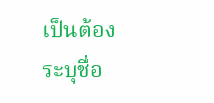เป็นต้องระบุชื่อ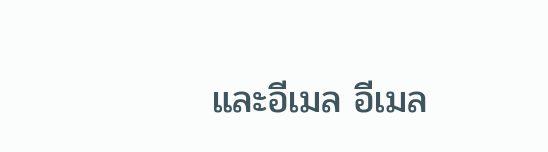และอีเมล อีเมล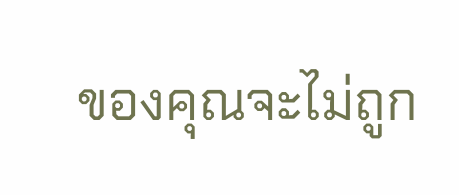ของคุณจะไม่ถูก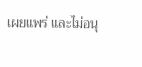เผยแพร่ และไม่อนุ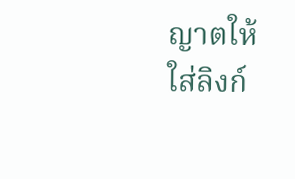ญาตให้ใส่ลิงก์